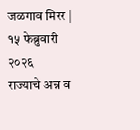जळगाव मिरर | १५ फेब्रुवारी २०२६
राज्याचे अन्न व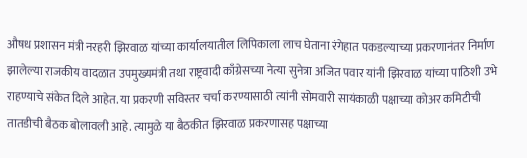औषध प्रशासन मंत्री नरहरी झिरवाळ यांच्या कार्यालयातील लिपिकाला लाच घेताना रंगेहात पकडल्याच्या प्रकरणानंतर निर्माण झालेल्या राजकीय वादळात उपमुख्यमंत्री तथा राष्ट्रवादी काँग्रेसच्या नेत्या सुनेत्रा अजित पवार यांनी झिरवाळ यांच्या पाठिशी उभे राहण्याचे संकेत दिले आहेत. या प्रकरणी सविस्तर चर्चा करण्यासाठी त्यांनी सोमवारी सायंकाळी पक्षाच्या कोअर कमिटीची तातडीची बैठक बोलावली आहे. त्यामुळे या बैठकीत झिरवाळ प्रकरणासह पक्षाच्या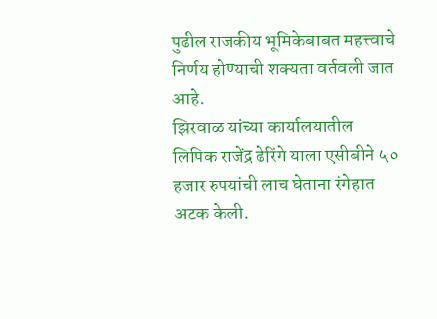पुढील राजकीय भूमिकेबाबत महत्त्वाचे निर्णय होण्याची शक्यता वर्तवली जात आहे.
झिरवाळ यांच्या कार्यालयातील लिपिक राजेंद्र ढेरिंगे याला एसीबीने ५० हजार रुपयांची लाच घेताना रंगेहात अटक केली.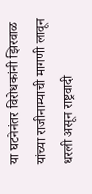या घटनेनंतर विरोधकांनी झिरवाळ यांच्या राजीनाम्याची मागणी लावून धरली असून राष्ट्रवादी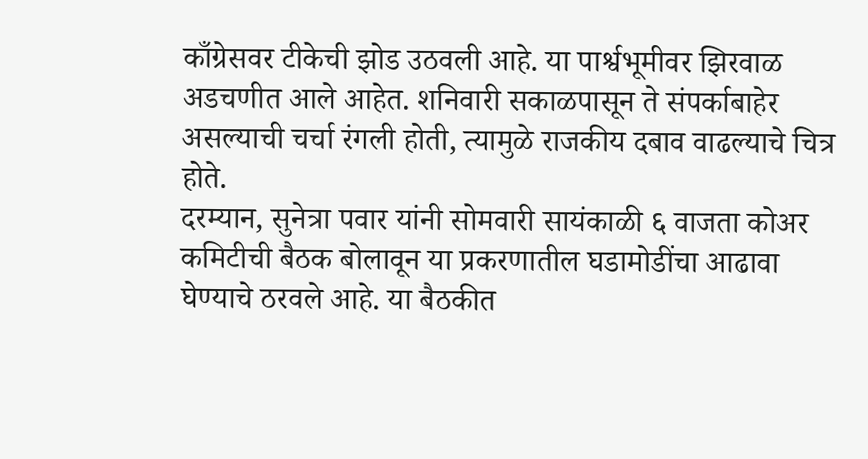काँग्रेसवर टीकेची झोड उठवली आहे. या पार्श्वभूमीवर झिरवाळ अडचणीत आले आहेत. शनिवारी सकाळपासून ते संपर्काबाहेर असल्याची चर्चा रंगली होती, त्यामुळे राजकीय दबाव वाढल्याचे चित्र होते.
दरम्यान, सुनेत्रा पवार यांनी सोमवारी सायंकाळी ६ वाजता कोअर कमिटीची बैठक बोलावून या प्रकरणातील घडामोडींचा आढावा घेण्याचे ठरवले आहे. या बैठकीत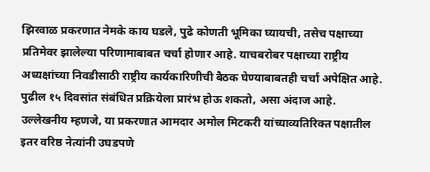झिरवाळ प्रकरणात नेमके काय घडले, पुढे कोणती भूमिका घ्यायची, तसेच पक्षाच्या प्रतिमेवर झालेल्या परिणामाबाबत चर्चा होणार आहे. याचबरोबर पक्षाच्या राष्ट्रीय अध्यक्षांच्या निवडीसाठी राष्ट्रीय कार्यकारिणीची बैठक घेण्याबाबतही चर्चा अपेक्षित आहे. पुढील १५ दिवसांत संबंधित प्रक्रियेला प्रारंभ होऊ शकतो, असा अंदाज आहे.
उल्लेखनीय म्हणजे, या प्रकरणात आमदार अमोल मिटकरी यांच्याव्यतिरिक्त पक्षातील इतर वरिष्ठ नेत्यांनी उघडपणे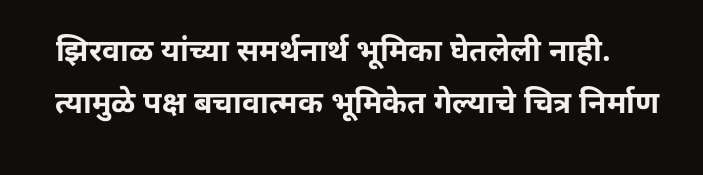झिरवाळ यांच्या समर्थनार्थ भूमिका घेतलेली नाही. त्यामुळे पक्ष बचावात्मक भूमिकेत गेल्याचे चित्र निर्माण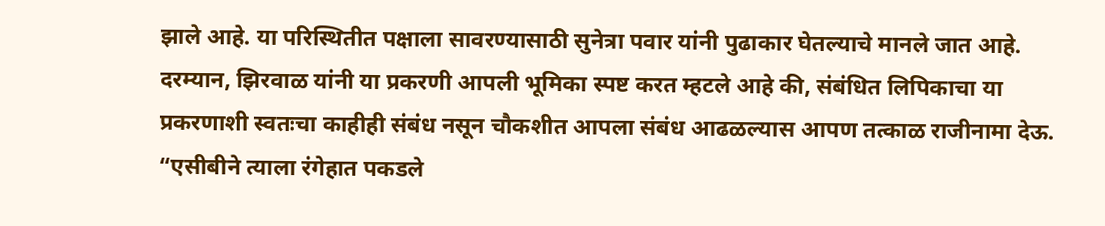झाले आहे. या परिस्थितीत पक्षाला सावरण्यासाठी सुनेत्रा पवार यांनी पुढाकार घेतल्याचे मानले जात आहे.
दरम्यान, झिरवाळ यांनी या प्रकरणी आपली भूमिका स्पष्ट करत म्हटले आहे की, संबंधित लिपिकाचा या प्रकरणाशी स्वतःचा काहीही संबंध नसून चौकशीत आपला संबंध आढळल्यास आपण तत्काळ राजीनामा देऊ. “एसीबीने त्याला रंगेहात पकडले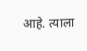आहे. त्याला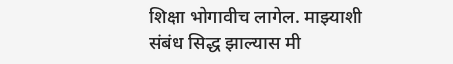शिक्षा भोगावीच लागेल. माझ्याशी संबंध सिद्ध झाल्यास मी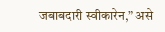जबाबदारी स्वीकारेन,” असे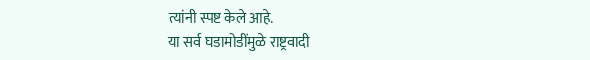त्यांनी स्पष्ट केले आहे.
या सर्व घडामोडींमुळे राष्ट्रवादी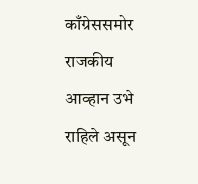काँग्रेससमोर राजकीय आव्हान उभे राहिले असून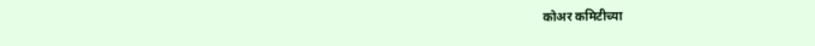कोअर कमिटीच्या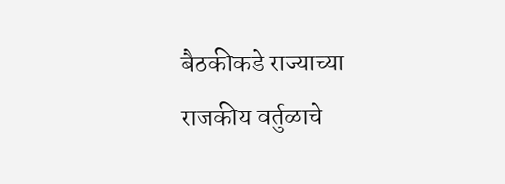बैठकीकडे राज्याच्या राजकीय वर्तुळाचे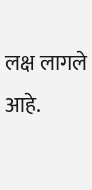लक्ष लागले आहे.